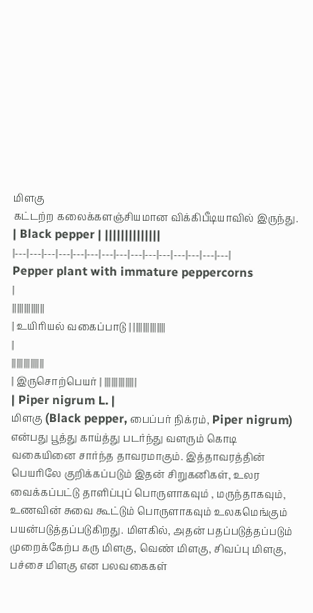மிளகு
கட்டற்ற கலைக்களஞ்சியமான விக்கிபீடியாவில் இருந்து.
| Black pepper | ||||||||||||||
|---|---|---|---|---|---|---|---|---|---|---|---|---|---|---|
Pepper plant with immature peppercorns
|
||||||||||||||
| உயிரியல் வகைப்பாடு | ||||||||||||||
|
||||||||||||||
| இருசொற்பெயர் | ||||||||||||||
| Piper nigrum L. |
மிளகு (Black pepper, பைப்பர் நிக்ரம், Piper nigrum) என்பது பூத்து காய்த்து படர்ந்து வளரும் கொடி வகையினை சார்ந்த தாவரமாகும். இத்தாவரத்தின் பெயரிலே குறிக்கப்படும் இதன் சிறுகனிகள், உலர வைக்கப்பட்டு தாளிப்புப் பொருளாகவும் , மருந்தாகவும், உணவின் சுவை கூட்டும் பொருளாகவும் உலகமெங்கும் பயன்படுத்தப்படுகிறது. மிளகில், அதன் பதப்படுத்தப்படும் முறைக்கேற்ப கரு மிளகு, வெண் மிளகு, சிவப்பு மிளகு, பச்சை மிளகு என பலவகைகள்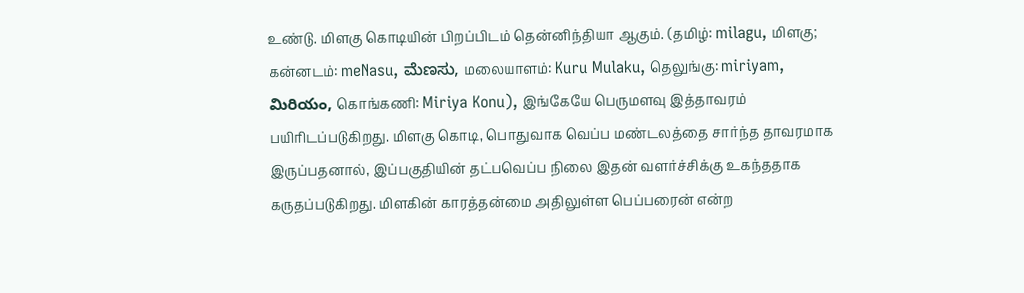உண்டு. மிளகு கொடியின் பிறப்பிடம் தென்னிந்தியா ஆகும். (தமிழ்: milagu, மிளகு; கன்னடம்: meNasu, ಮೆಣಸು, மலையாளம்: Kuru Mulaku, தெலுங்கு: miriyam, మిరియం, கொங்கணி: Miriya Konu), இங்கேயே பெருமளவு இத்தாவரம் பயிரிடப்படுகிறது. மிளகு கொடி, பொதுவாக வெப்ப மண்டலத்தை சார்ந்த தாவரமாக இருப்பதனால், இப்பகுதியின் தட்பவெப்ப நிலை இதன் வளர்ச்சிக்கு உகந்ததாக கருதப்படுகிறது. மிளகின் காரத்தன்மை அதிலுள்ள பெப்பரைன் என்ற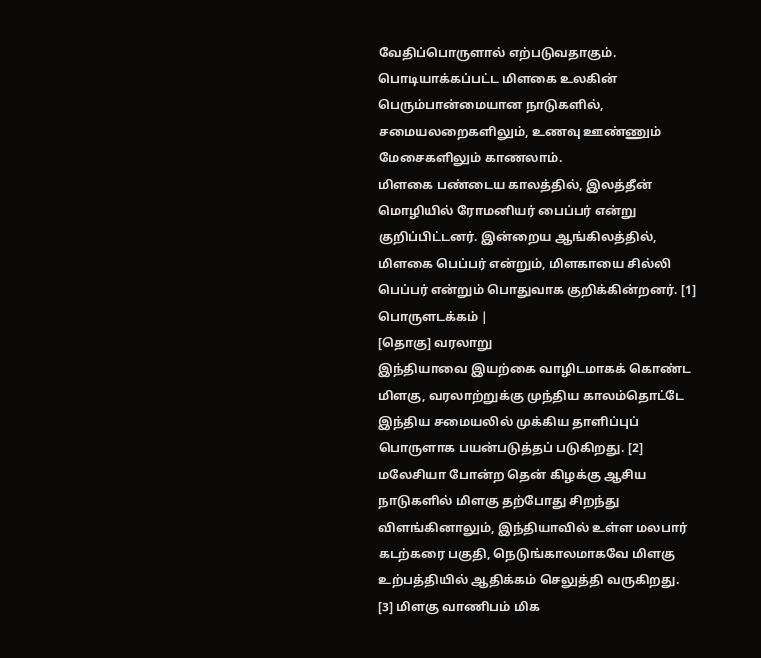வேதிப்பொருளால் எற்படுவதாகும். பொடியாக்கப்பட்ட மிளகை உலகின் பெரும்பான்மையான நாடுகளில், சமையலறைகளிலும், உணவு ஊண்ணும் மேசைகளிலும் காணலாம்.
மிளகை பண்டைய காலத்தில், இலத்தீன் மொழியில் ரோமனியர் பைப்பர் என்று குறிப்பிட்டனர். இன்றைய ஆங்கிலத்தில், மிளகை பெப்பர் என்றும், மிளகாயை சில்லி பெப்பர் என்றும் பொதுவாக குறிக்கின்றனர். [1]
பொருளடக்கம் |
[தொகு] வரலாறு
இந்தியாவை இயற்கை வாழிடமாகக் கொண்ட மிளகு, வரலாற்றுக்கு முந்திய காலம்தொட்டே இந்திய சமையலில் முக்கிய தாளிப்புப் பொருளாக பயன்படுத்தப் படுகிறது. [2] மலேசியா போன்ற தென் கிழக்கு ஆசிய நாடுகளில் மிளகு தற்போது சிறந்து விளங்கினாலும், இந்தியாவில் உள்ள மலபார் கடற்கரை பகுதி, நெடுங்காலமாகவே மிளகு உற்பத்தியில் ஆதிக்கம் செலுத்தி வருகிறது. [3] மிளகு வாணிபம் மிக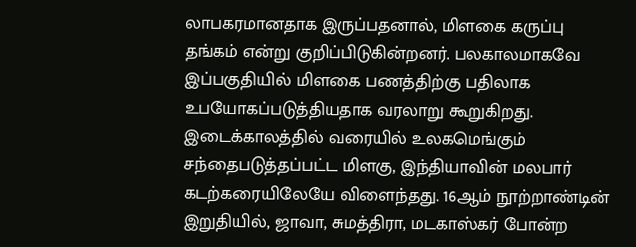லாபகரமானதாக இருப்பதனால், மிளகை கருப்பு தங்கம் என்று குறிப்பிடுகின்றனர். பலகாலமாகவே இப்பகுதியில் மிளகை பணத்திற்கு பதிலாக உபயோகப்படுத்தியதாக வரலாறு கூறுகிறது.
இடைக்காலத்தில் வரையில் உலகமெங்கும் சந்தைபடுத்தப்பட்ட மிளகு, இந்தியாவின் மலபார் கடற்கரையிலேயே விளைந்தது. 16ஆம் நூற்றாண்டின் இறுதியில், ஜாவா, சுமத்திரா, மடகாஸ்கர் போன்ற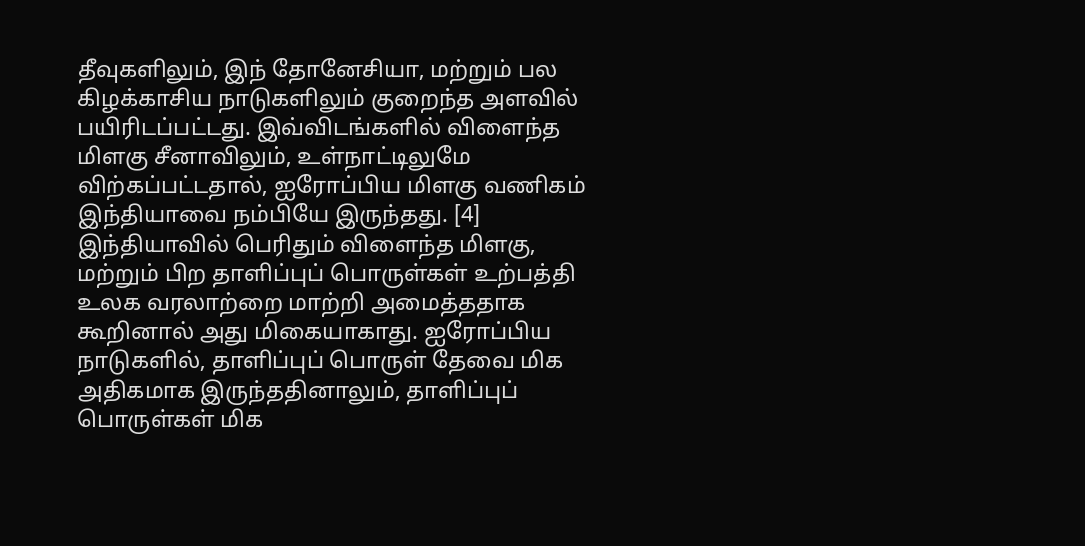தீவுகளிலும், இந் தோனேசியா, மற்றும் பல கிழக்காசிய நாடுகளிலும் குறைந்த அளவில் பயிரிடப்பட்டது. இவ்விடங்களில் விளைந்த மிளகு சீனாவிலும், உள்நாட்டிலுமே விற்கப்பட்டதால், ஐரோப்பிய மிளகு வணிகம் இந்தியாவை நம்பியே இருந்தது. [4] இந்தியாவில் பெரிதும் விளைந்த மிளகு, மற்றும் பிற தாளிப்புப் பொருள்கள் உற்பத்தி உலக வரலாற்றை மாற்றி அமைத்ததாக கூறினால் அது மிகையாகாது. ஐரோப்பிய நாடுகளில், தாளிப்புப் பொருள் தேவை மிக அதிகமாக இருந்ததினாலும், தாளிப்புப் பொருள்கள் மிக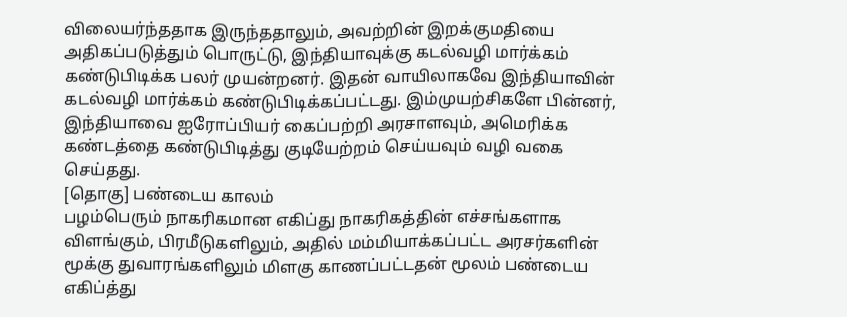விலையர்ந்ததாக இருந்ததாலும், அவற்றின் இறக்குமதியை அதிகப்படுத்தும் பொருட்டு, இந்தியாவுக்கு கடல்வழி மார்க்கம் கண்டுபிடிக்க பலர் முயன்றனர். இதன் வாயிலாகவே இந்தியாவின் கடல்வழி மார்க்கம் கண்டுபிடிக்கப்பட்டது. இம்முயற்சிகளே பின்னர், இந்தியாவை ஐரோப்பியர் கைப்பற்றி அரசாளவும், அமெரிக்க கண்டத்தை கண்டுபிடித்து குடியேற்றம் செய்யவும் வழி வகை செய்தது.
[தொகு] பண்டைய காலம்
பழம்பெரும் நாகரிகமான எகிப்து நாகரிகத்தின் எச்சங்களாக விளங்கும், பிரமீடுகளிலும், அதில் மம்மியாக்கப்பட்ட அரசர்களின் மூக்கு துவாரங்களிலும் மிளகு காணப்பட்டதன் மூலம் பண்டைய எகிப்த்து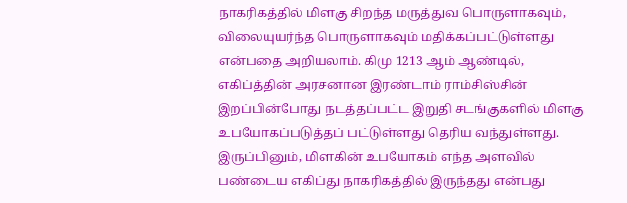நாகரிகத்தில் மிளகு சிறந்த மருத்துவ பொருளாகவும், விலையுயர்ந்த பொருளாகவும் மதிக்கப்பட்டுள்ளது என்பதை அறியலாம். கிமு 1213 ஆம் ஆண்டில், எகிப்த்தின் அரசனான இரண்டாம் ராம்சிஸ்சின் இறப்பின்போது நடத்தப்பட்ட இறுதி சடங்குகளில் மிளகு உபயோகப்படுத்தப் பட்டுள்ளது தெரிய வந்துள்ளது. இருப்பினும், மிளகின் உபயோகம் எந்த அளவில் பண்டைய எகிப்து நாகரிகத்தில் இருந்தது என்பது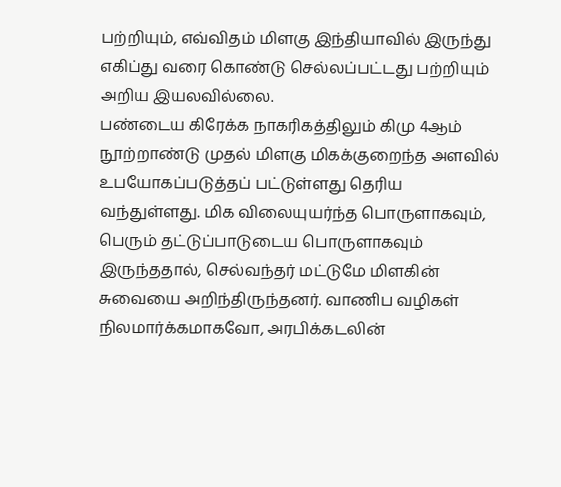பற்றியும், எவ்விதம் மிளகு இந்தியாவில் இருந்து எகிப்து வரை கொண்டு செல்லப்பட்டது பற்றியும் அறிய இயலவில்லை.
பண்டைய கிரேக்க நாகரிகத்திலும் கிமு 4ஆம் நூற்றாண்டு முதல் மிளகு மிகக்குறைந்த அளவில் உபயோகப்படுத்தப் பட்டுள்ளது தெரிய வந்துள்ளது. மிக விலையுயர்ந்த பொருளாகவும், பெரும் தட்டுப்பாடுடைய பொருளாகவும் இருந்ததால், செல்வந்தர் மட்டுமே மிளகின் சுவையை அறிந்திருந்தனர். வாணிப வழிகள் நிலமார்க்கமாகவோ, அரபிக்கடலின்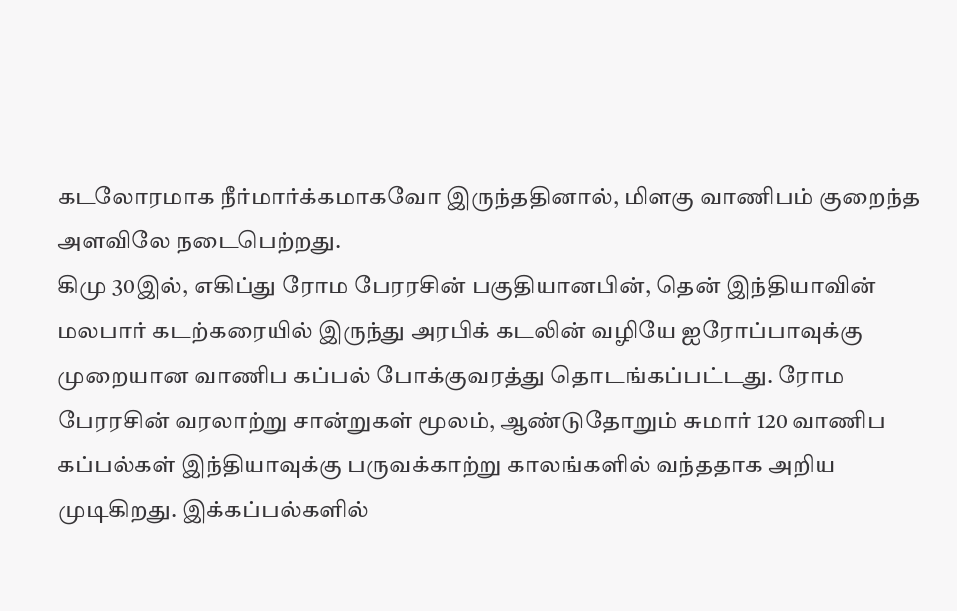கடலோரமாக நீர்மார்க்கமாகவோ இருந்ததினால், மிளகு வாணிபம் குறைந்த அளவிலே நடைபெற்றது.
கிமு 30இல், எகிப்து ரோம பேரரசின் பகுதியானபின், தென் இந்தியாவின் மலபார் கடற்கரையில் இருந்து அரபிக் கடலின் வழியே ஐரோப்பாவுக்கு முறையான வாணிப கப்பல் போக்குவரத்து தொடங்கப்பட்டது. ரோம பேரரசின் வரலாற்று சான்றுகள் மூலம், ஆண்டுதோறும் சுமார் 120 வாணிப கப்பல்கள் இந்தியாவுக்கு பருவக்காற்று காலங்களில் வந்ததாக அறிய முடிகிறது. இக்கப்பல்களில்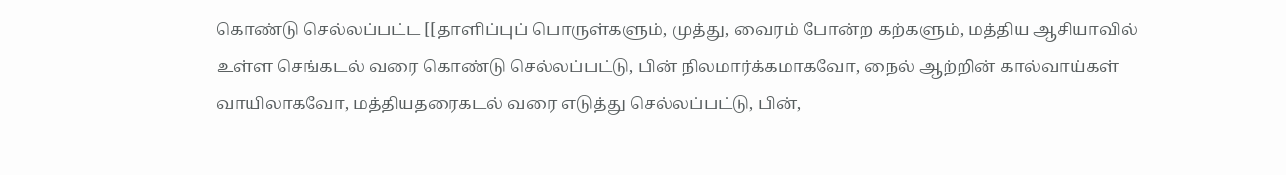கொண்டு செல்லப்பட்ட [[தாளிப்புப் பொருள்களும், முத்து, வைரம் போன்ற கற்களும், மத்திய ஆசியாவில் உள்ள செங்கடல் வரை கொண்டு செல்லப்பட்டு, பின் நிலமார்க்கமாகவோ, நைல் ஆற்றின் கால்வாய்கள் வாயிலாகவோ, மத்தியதரைகடல் வரை எடுத்து செல்லப்பட்டு, பின்,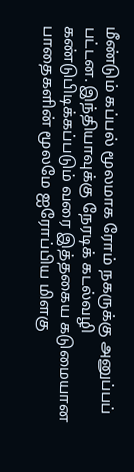மீண்டும் கப்பல் மூலமாக ரோம் நகருக்கு அனுப்பப் பட்டன. இந்தியாவுக்கு நேரடிக் கடல்வழி கண்டுபிடிக்கப்படும் வரை இத்தகைய கடுமையான பாதைகளின் மூலமே ஐரோப்பிய மிளகு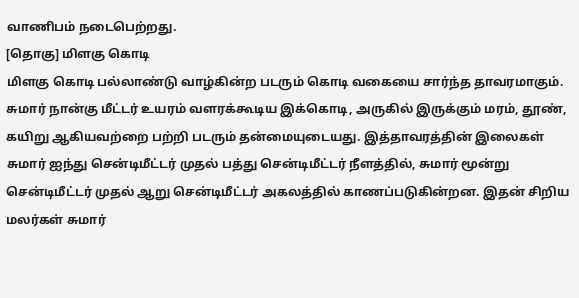வாணிபம் நடைபெற்றது.
[தொகு] மிளகு கொடி
மிளகு கொடி பல்லாண்டு வாழ்கின்ற படரும் கொடி வகையை சார்ந்த தாவரமாகும். சுமார் நான்கு மீட்டர் உயரம் வளரக்கூடிய இக்கொடி, அருகில் இருக்கும் மரம், தூண், கயிறு ஆகியவற்றை பற்றி படரும் தன்மையுடையது. இத்தாவரத்தின் இலைகள் சுமார் ஐந்து சென்டிமீட்டர் முதல் பத்து சென்டிமீட்டர் நீளத்தில், சுமார் மூன்று சென்டிமீட்டர் முதல் ஆறு சென்டிமீட்டர் அகலத்தில் காணப்படுகின்றன. இதன் சிறிய மலர்கள் சுமார்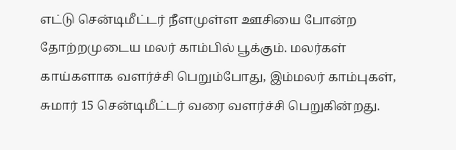எட்டு சென்டிமீட்டர் நீளமுள்ள ஊசியை போன்ற தோற்றமுடைய மலர் காம்பில் பூக்கும். மலர்கள் காய்களாக வளர்ச்சி பெறும்போது, இம்மலர் காம்புகள், சுமார் 15 சென்டிமீட்டர் வரை வளர்ச்சி பெறுகின்றது.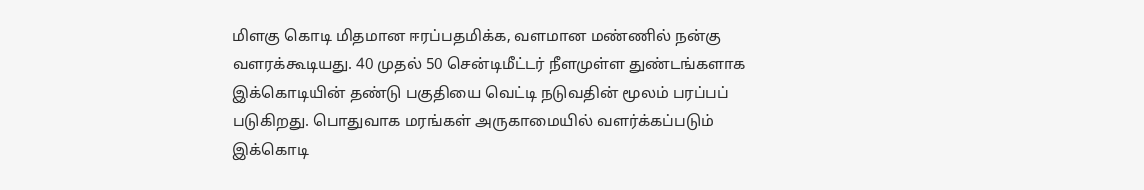மிளகு கொடி மிதமான ஈரப்பதமிக்க, வளமான மண்ணில் நன்கு வளரக்கூடியது. 40 முதல் 50 சென்டிமீட்டர் நீளமுள்ள துண்டங்களாக இக்கொடியின் தண்டு பகுதியை வெட்டி நடுவதின் மூலம் பரப்பப் படுகிறது. பொதுவாக மரங்கள் அருகாமையில் வளர்க்கப்படும் இக்கொடி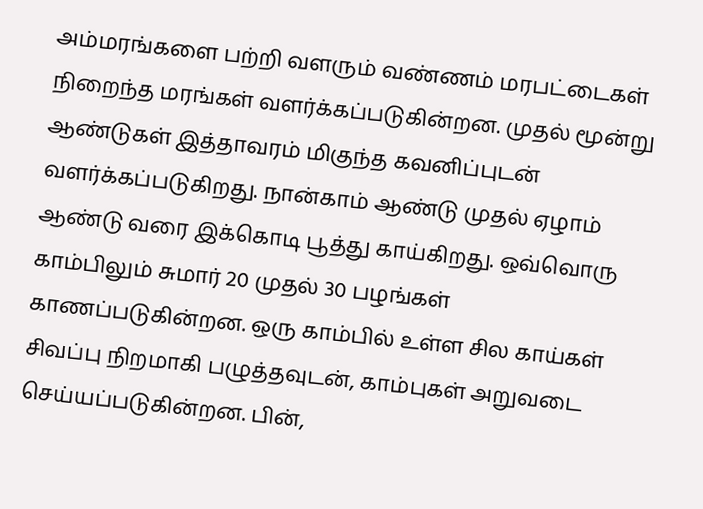அம்மரங்களை பற்றி வளரும் வண்ணம் மரபட்டைகள் நிறைந்த மரங்கள் வளர்க்கப்படுகின்றன. முதல் மூன்று ஆண்டுகள் இத்தாவரம் மிகுந்த கவனிப்புடன் வளர்க்கப்படுகிறது. நான்காம் ஆண்டு முதல் ஏழாம் ஆண்டு வரை இக்கொடி பூத்து காய்கிறது. ஒவ்வொரு காம்பிலும் சுமார் 20 முதல் 30 பழங்கள் காணப்படுகின்றன. ஒரு காம்பில் உள்ள சில காய்கள் சிவப்பு நிறமாகி பழுத்தவுடன், காம்புகள் அறுவடை செய்யப்படுகின்றன. பின்,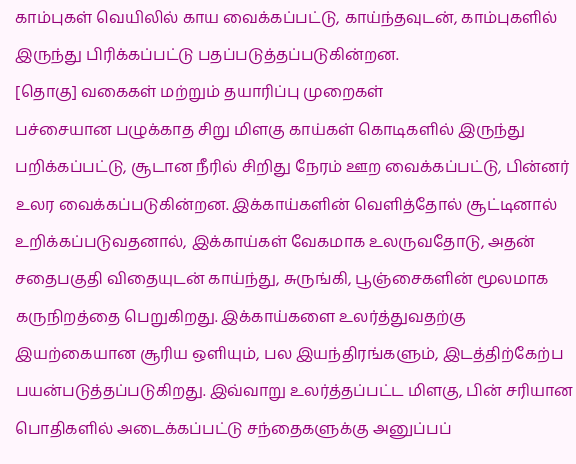காம்புகள் வெயிலில் காய வைக்கப்பட்டு, காய்ந்தவுடன், காம்புகளில் இருந்து பிரிக்கப்பட்டு பதப்படுத்தப்படுகின்றன.
[தொகு] வகைகள் மற்றும் தயாரிப்பு முறைகள்
பச்சையான பழுக்காத சிறு மிளகு காய்கள் கொடிகளில் இருந்து பறிக்கப்பட்டு, சூடான நீரில் சிறிது நேரம் ஊற வைக்கப்பட்டு, பின்னர் உலர வைக்கப்படுகின்றன. இக்காய்களின் வெளித்தோல் சூட்டினால் உறிக்கப்படுவதனால், இக்காய்கள் வேகமாக உலருவதோடு, அதன் சதைபகுதி விதையுடன் காய்ந்து, சுருங்கி, பூஞ்சைகளின் மூலமாக கருநிறத்தை பெறுகிறது. இக்காய்களை உலர்த்துவதற்கு இயற்கையான சூரிய ஒளியும், பல இயந்திரங்களும், இடத்திற்கேற்ப பயன்படுத்தப்படுகிறது. இவ்வாறு உலர்த்தப்பட்ட மிளகு, பின் சரியான பொதிகளில் அடைக்கப்பட்டு சந்தைகளுக்கு அனுப்பப்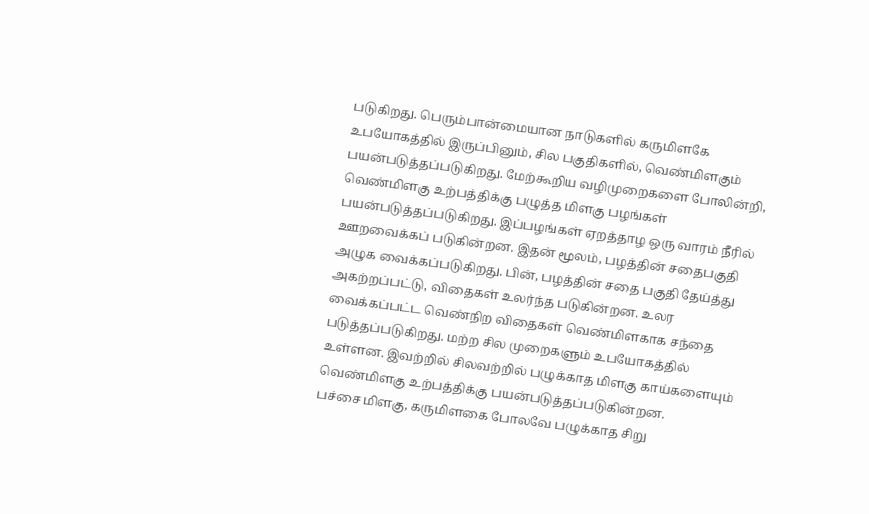படுகிறது. பெரும்பான்மையான நாடுகளில் கருமிளகே உபயோகத்தில் இருப்பினும், சில பகுதிகளில், வெண்மிளகும் பயன்படுத்தப்படுகிறது. மேற்கூறிய வழிமுறைகளை போலின்றி, வெண்மிளகு உற்பத்திக்கு பழுத்த மிளகு பழங்கள் பயன்படுத்தப்படுகிறது. இப்பழங்கள் ஏறத்தாழ ஒரு வாரம் நீரில் ஊறவைக்கப் படுகின்றன. இதன் மூலம், பழத்தின் சதைபகுதி அழுக வைக்கப்படுகிறது. பின், பழத்தின் சதை பகுதி தேய்த்து அகற்றப்பட்டு, விதைகள் உலர்ந்த படுகின்றன. உலர வைக்கப்பட்ட வெண்நிற விதைகள் வெண்மிளகாக சந்தை படுத்தப்படுகிறது. மற்ற சில முறைகளும் உபயோகத்தில் உள்ளன. இவற்றில் சிலவற்றில் பழுக்காத மிளகு காய்களையும் வெண்மிளகு உற்பத்திக்கு பயன்படுத்தப்படுகின்றன.
பச்சை மிளகு, கருமிளகை போலவே பழுக்காத சிறு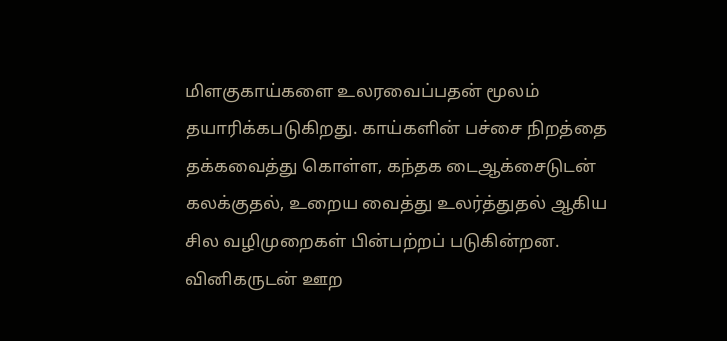மிளகுகாய்களை உலரவைப்பதன் மூலம் தயாரிக்கபடுகிறது. காய்களின் பச்சை நிறத்தை தக்கவைத்து கொள்ள, கந்தக டைஆக்சைடுடன் கலக்குதல், உறைய வைத்து உலர்த்துதல் ஆகிய சில வழிமுறைகள் பின்பற்றப் படுகின்றன. வினிகருடன் ஊற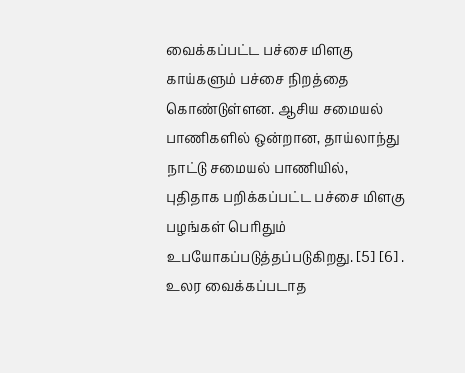வைக்கப்பட்ட பச்சை மிளகு காய்களும் பச்சை நிறத்தை கொண்டுள்ளன. ஆசிய சமையல் பாணிகளில் ஒன்றான, தாய்லாந்து நாட்டு சமையல் பாணியில், புதிதாக பறிக்கப்பட்ட பச்சை மிளகு பழங்கள் பெரிதும் உபயோகப்படுத்தப்படுகிறது. [5] [6] . உலர வைக்கப்படாத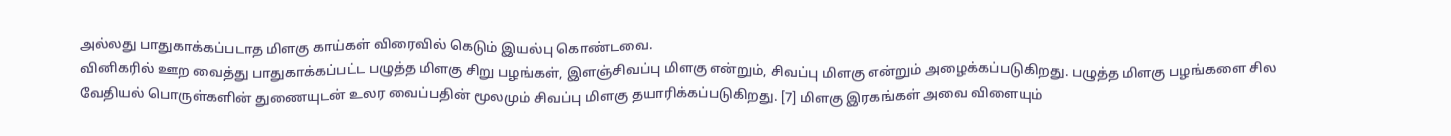அல்லது பாதுகாக்கப்படாத மிளகு காய்கள் விரைவில் கெடும் இயல்பு கொண்டவை.
வினிகரில் ஊற வைத்து பாதுகாக்கப்பட்ட பழுத்த மிளகு சிறு பழங்கள், இளஞ்சிவப்பு மிளகு என்றும், சிவப்பு மிளகு என்றும் அழைக்கப்படுகிறது. பழுத்த மிளகு பழங்களை சில வேதியல் பொருள்களின் துணையுடன் உலர வைப்பதின் மூலமும் சிவப்பு மிளகு தயாரிக்கப்படுகிறது. [7] மிளகு இரகங்கள் அவை விளையும்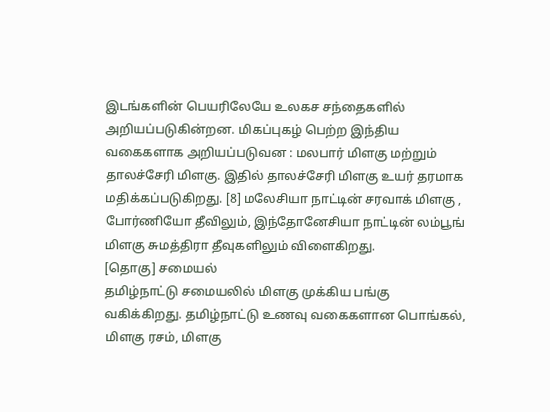இடங்களின் பெயரிலேயே உலகச சந்தைகளில் அறியப்படுகின்றன. மிகப்புகழ் பெற்ற இந்திய வகைகளாக அறியப்படுவன : மலபார் மிளகு மற்றும் தாலச்சேரி மிளகு. இதில் தாலச்சேரி மிளகு உயர் தரமாக மதிக்கப்படுகிறது. [8] மலேசியா நாட்டின் சரவாக் மிளகு , போர்ணியோ தீவிலும், இந்தோனேசியா நாட்டின் லம்பூங் மிளகு சுமத்திரா தீவுகளிலும் விளைகிறது.
[தொகு] சமையல்
தமிழ்நாட்டு சமையலில் மிளகு முக்கிய பங்கு வகிக்கிறது. தமிழ்நாட்டு உணவு வகைகளான பொங்கல், மிளகு ரசம், மிளகு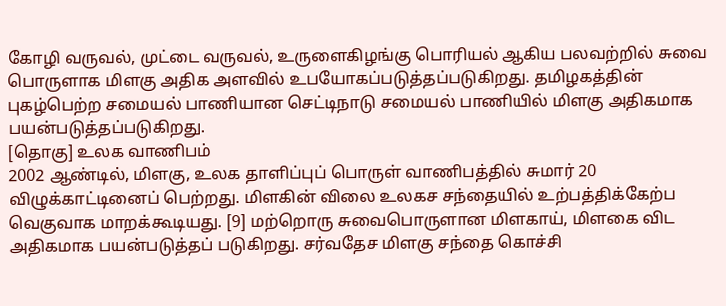கோழி வருவல், முட்டை வருவல், உருளைகிழங்கு பொரியல் ஆகிய பலவற்றில் சுவை பொருளாக மிளகு அதிக அளவில் உபயோகப்படுத்தப்படுகிறது. தமிழகத்தின் புகழ்பெற்ற சமையல் பாணியான செட்டிநாடு சமையல் பாணியில் மிளகு அதிகமாக பயன்படுத்தப்படுகிறது.
[தொகு] உலக வாணிபம்
2002 ஆண்டில், மிளகு, உலக தாளிப்புப் பொருள் வாணிபத்தில் சுமார் 20 விழுக்காட்டினைப் பெற்றது. மிளகின் விலை உலகச சந்தையில் உற்பத்திக்கேற்ப வெகுவாக மாறக்கூடியது. [9] மற்றொரு சுவைபொருளான மிளகாய், மிளகை விட அதிகமாக பயன்படுத்தப் படுகிறது. சர்வதேச மிளகு சந்தை கொச்சி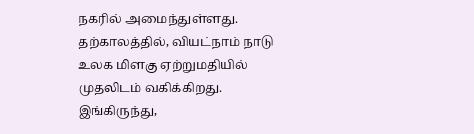நகரில் அமைந்துள்ளது. தற்காலத்தில், வியட்நாம் நாடு உலக மிளகு ஏற்றுமதியில் முதலிடம் வகிக்கிறது. இங்கிருந்து,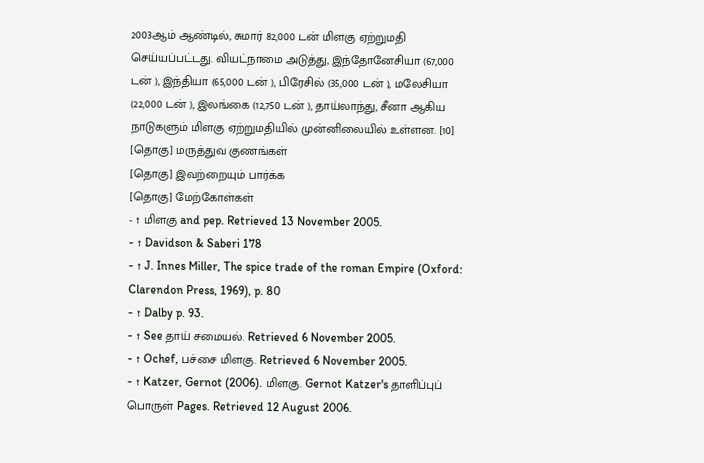2003ஆம் ஆண்டில், சுமார் 82,000 டன் மிளகு ஏற்றுமதி செய்யப்பட்டது. வியட்நாமை அடுத்து, இந்தோனேசியா (67,000 டன் ), இந்தியா (65,000 டன் ), பிரேசில் (35,000 டன் ), மலேசியா (22,000 டன் ), இலங்கை (12,750 டன் ), தாய்லாந்து, சீனா ஆகிய நாடுகளும் மிளகு ஏற்றுமதியில் முன்னிலையில் உள்ளன. [10]
[தொகு] மருத்துவ குணங்கள்
[தொகு] இவற்றையும் பார்க்க
[தொகு] மேற்கோள்கள்
- ↑ மிளகு and pep. Retrieved 13 November 2005.
- ↑ Davidson & Saberi 178
- ↑ J. Innes Miller, The spice trade of the roman Empire (Oxford: Clarendon Press, 1969), p. 80
- ↑ Dalby p. 93.
- ↑ See தாய் சமையல். Retrieved 6 November 2005.
- ↑ Ochef, பச்சை மிளகு. Retrieved 6 November 2005.
- ↑ Katzer, Gernot (2006). மிளகு. Gernot Katzer's தாளிப்புப் பொருள் Pages. Retrieved 12 August 2006.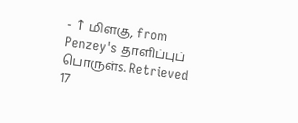- ↑ மிளகு, from Penzey's தாளிப்புப் பொருள்s. Retrieved 17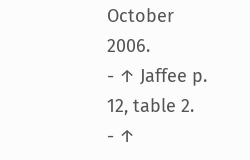October 2006.
- ↑ Jaffee p. 12, table 2.
- ↑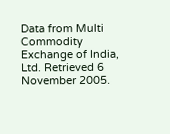Data from Multi Commodity Exchange of India, Ltd. Retrieved 6 November 2005.